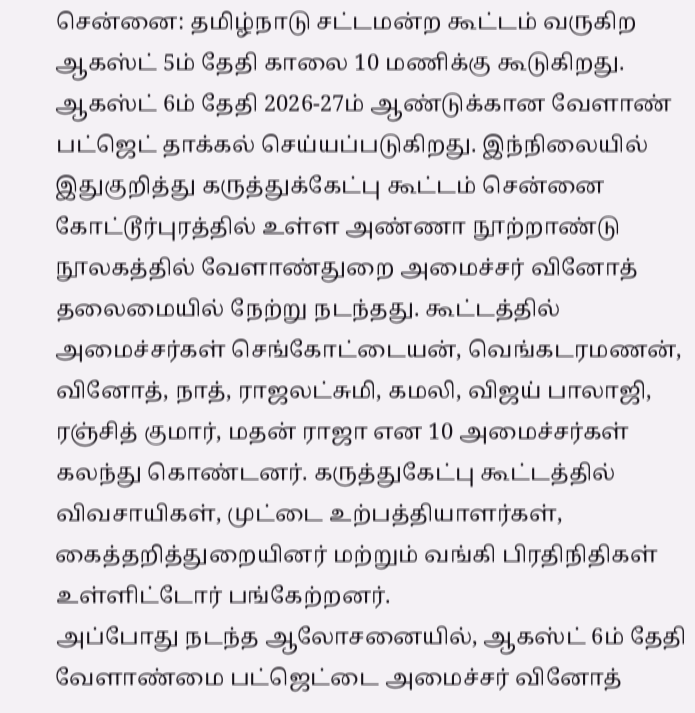சென்னை: தமிழ்நாடு சட்டமன்ற கூட்டம் வருகிற ஆகஸ்ட் 5ம் தேதி காலை 10 மணிக்கு கூடுகிறது. ஆகஸ்ட் 6ம் தேதி 2026-27ம் ஆண்டுக்கான வேளாண் பட்ஜெட் தாக்கல் செய்யப்படுகிறது. இந்நிலையில் இதுகுறித்து கருத்துக்கேட்பு கூட்டம் சென்னை கோட்டூர்புரத்தில் உள்ள அண்ணா நூற்றாண்டு நூலகத்தில் வேளாண்துறை அமைச்சர் வினோத் தலைமையில் நேற்று நடந்தது. கூட்டத்தில் அமைச்சர்கள் செங்கோட்டையன், வெங்கடரமணன், வினோத், நாத், ராஜலட்சுமி, கமலி, விஜய் பாலாஜி, ரஞ்சித் குமார், மதன் ராஜா என 10 அமைச்சர்கள் கலந்து கொண்டனர். கருத்துகேட்பு கூட்டத்தில் விவசாயிகள், முட்டை உற்பத்தியாளர்கள், கைத்தறித்துறையினர் மற்றும் வங்கி பிரதிநிதிகள் உள்ளிட்டோர் பங்கேற்றனர்.
அப்போது நடந்த ஆலோசனையில், ஆகஸ்ட் 6ம் தேதி வேளாண்மை பட்ஜெட்டை அமைச்சர் வினோத்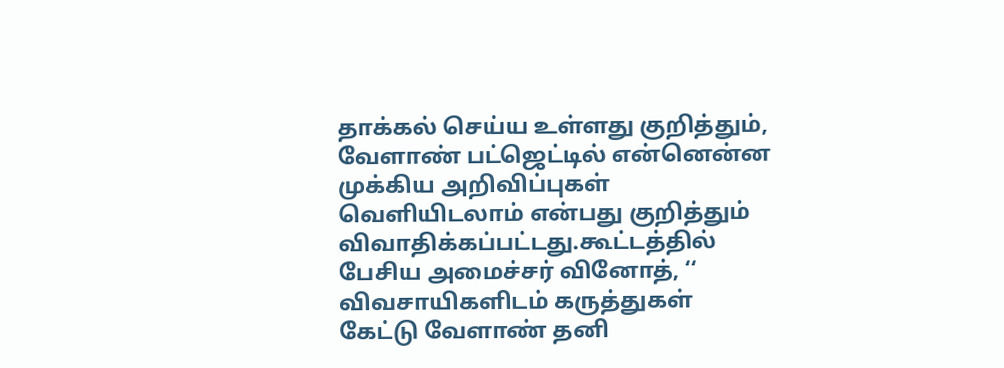தாக்கல் செய்ய உள்ளது குறித்தும், வேளாண் பட்ஜெட்டில் என்னென்ன முக்கிய அறிவிப்புகள் வெளியிடலாம் என்பது குறித்தும் விவாதிக்கப்பட்டது.கூட்டத்தில் பேசிய அமைச்சர் வினோத், ‘‘ விவசாயிகளிடம் கருத்துகள் கேட்டு வேளாண் தனி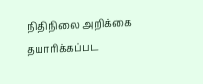நிதிநிலை அறிக்கை தயாரிக்கப்பட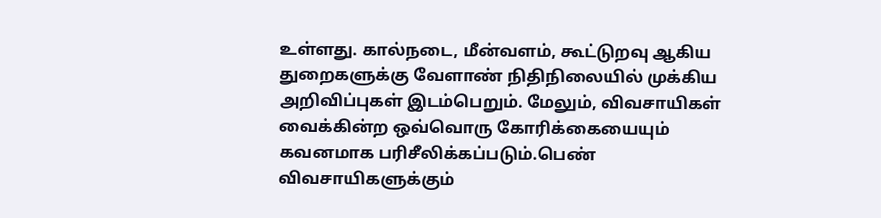உள்ளது. கால்நடை, மீன்வளம், கூட்டுறவு ஆகிய துறைகளுக்கு வேளாண் நிதிநிலையில் முக்கிய அறிவிப்புகள் இடம்பெறும். மேலும், விவசாயிகள் வைக்கின்ற ஒவ்வொரு கோரிக்கையையும் கவனமாக பரிசீலிக்கப்படும்.பெண் விவசாயிகளுக்கும்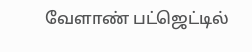வேளாண் பட்ஜெட்டில்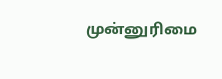முன்னுரிமை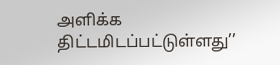அளிக்க திட்டமிடப்பட்டுள்ளது’’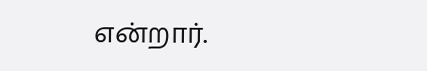என்றார்.